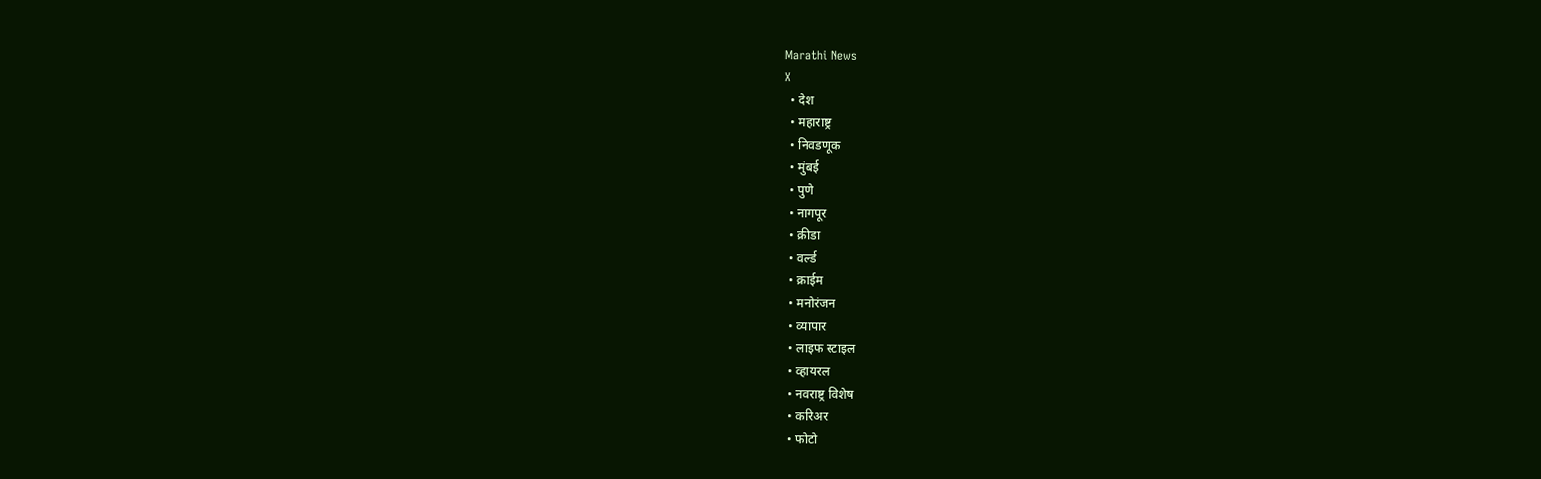Marathi News
X
  • देश
  • महाराष्ट्र
  • निवडणूक
  • मुंबई
  • पुणे
  • नागपूर
  • क्रीडा
  • वर्ल्ड
  • क्राईम
  • मनोरंजन
  • व्यापार
  • लाइफ स्टाइल
  • व्हायरल
  • नवराष्ट्र विशेष
  • करिअर
  • फोटो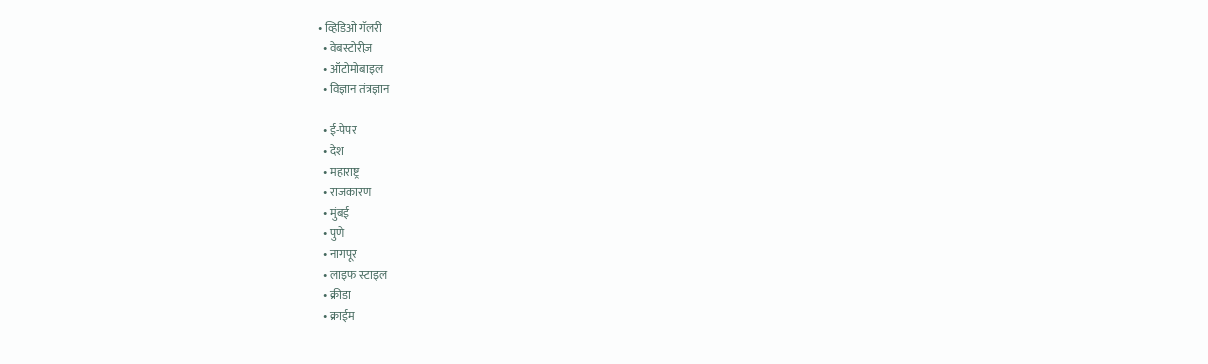• व्हिडिओ गॅलरी
  • वेबस्टोरीज़
  • ऑटोमोबाइल
  • विज्ञान तंत्रज्ञान

  • ई-पेपर
  • देश
  • महाराष्ट्र
  • राजकारण
  • मुंबई
  • पुणे
  • नागपूर
  • लाइफ स्टाइल
  • क्रीडा
  • क्राईम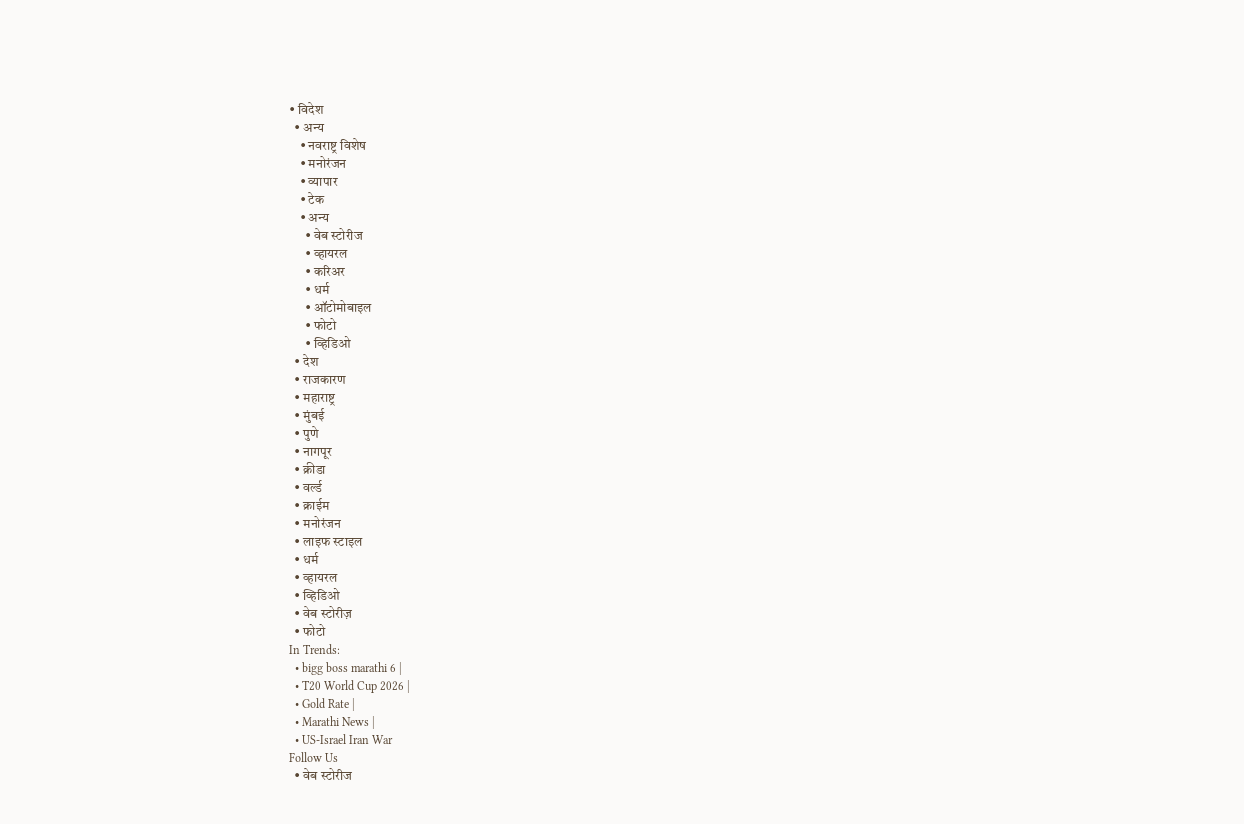• विदेश
  • अन्य
    • नवराष्ट्र विशेष
    • मनोरंजन
    • व्यापार
    • टेक
    • अन्य
      • वेब स्टोरीज
      • व्हायरल
      • करिअर
      • धर्म
      • ऑटोमोबाइल
      • फोटो
      • व्हिडिओ
  • देश
  • राजकारण
  • महाराष्ट्र
  • मुंबई
  • पुणे
  • नागपूर
  • क्रीडा
  • वर्ल्ड
  • क्राईम
  • मनोरंजन
  • लाइफ स्टाइल
  • धर्म
  • व्हायरल
  • व्हिडिओ
  • वेब स्टोरीज़
  • फोटो
In Trends:
  • bigg boss marathi 6 |
  • T20 World Cup 2026 |
  • Gold Rate |
  • Marathi News |
  • US-Israel Iran War
Follow Us
  • वेब स्टोरीज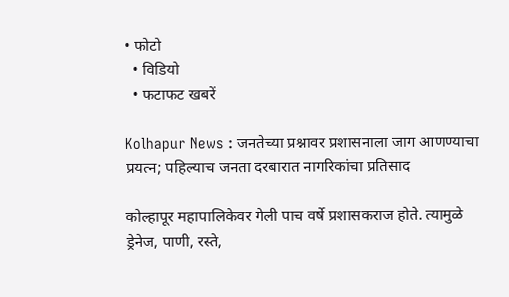• फोटो
  • विडियो
  • फटाफट खबरें

Kolhapur News : जनतेच्या प्रश्नावर प्रशासनाला जाग आणण्याचा प्रयत्न; पहिल्याच जनता दरबारात नागरिकांचा प्रतिसाद

कोल्हापूर महापालिकेवर गेली पाच वर्षे प्रशासकराज होते. त्यामुळे ड्रेनेज, पाणी, रस्ते,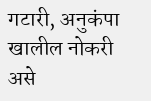गटारी, अनुकंपा खालील नोकरी असे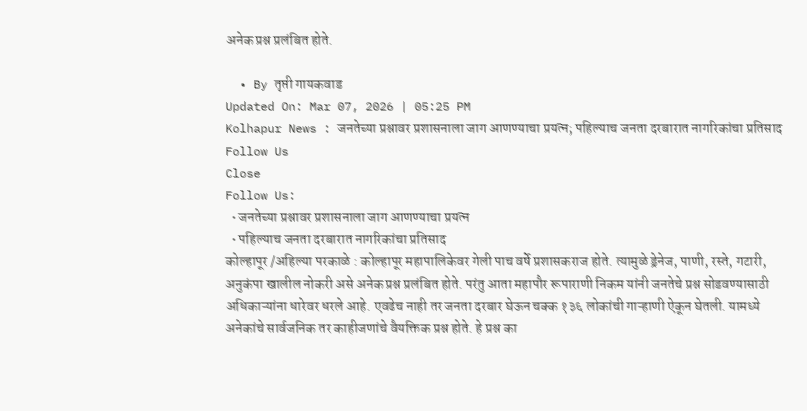अनेक प्रश्न प्रलंबित होते.

  • By तृप्ती गायकवाड
Updated On: Mar 07, 2026 | 05:25 PM
Kolhapur News : जनतेच्या प्रश्नावर प्रशासनाला जाग आणण्याचा प्रयत्न; पहिल्याच जनता दरबारात नागरिकांचा प्रतिसाद
Follow Us
Close
Follow Us:
  • जनतेच्या प्रश्नावर प्रशासनाला जाग आणण्याचा प्रयत्न
  • पहिल्याच जनता दरबारात नागरिकांचा प्रतिसाद
कोल्हापूर /अहिल्या परकाळे : कोल्हापूर महापालिकेवर गेली पाच वर्षे प्रशासकराज होते. त्यामुळे ड्रेनेज, पाणी, रस्ते, गटारी, अनुकंपा खालील नोकरी असे अनेक प्रश्न प्रलंबित होते. परंतु आता महापौर रूपाराणी निकम यांनी जनतेचे प्रश्न सोडवण्यासाठी अधिकाऱ्यांना धारेवर धरले आहे. एवढेच नाही तर जनता दरबार घेऊन चक्क १३६ लोकांची गाऱ्हाणी ऐकून घेतली. यामध्ये अनेकांचे सार्वजनिक तर काहीजणांचे वैयक्तिक प्रश्न होते. हे प्रश्न का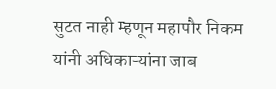सुटत नाही म्हणून महापौर निकम यांनी अधिकाऱ्यांना जाब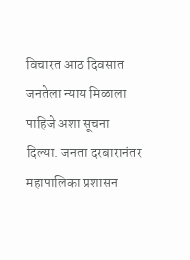विचारत आठ दिवसात जनतेला न्याय मिळाला पाहिजे अशा सूचना दिल्या. जनता दरबारानंतर महापालिका प्रशासन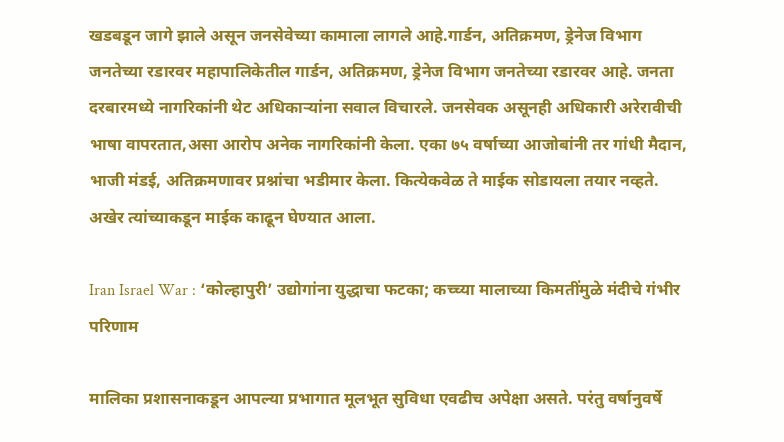खडबडून जागे झाले असून जनसेवेच्या कामाला लागले आहे.गार्डन, अतिक्रमण, ड्रेनेज विभाग जनतेच्या रडारवर महापालिकेतील गार्डन, अतिक्रमण, ड्रेनेज विभाग जनतेच्या रडारवर आहे. जनता दरबारमध्ये नागरिकांनी थेट अधिकाऱ्यांना सवाल विचारले. जनसेवक असूनही अधिकारी अरेरावीची भाषा वापरतात,असा आरोप अनेक नागरिकांनी केला. एका ७५ वर्षाच्या आजोबांनी तर गांधी मैदान, भाजी मंडई, अतिक्रमणावर प्रश्नांचा भडीमार केला. कित्येकवेळ ते माईक सोडायला तयार नव्हते. अखेर त्यांच्याकडून माईक काढून घेण्यात आला.

Iran Israel War : ‘कोल्हापुरी’ उद्योगांना युद्धाचा फटका; कच्च्या मालाच्या किमतींमुळे मंदीचे गंभीर परिणाम

मालिका प्रशासनाकडून आपल्या प्रभागात मूलभूत सुविधा एवढीच अपेक्षा असते. परंतु वर्षानुवर्षे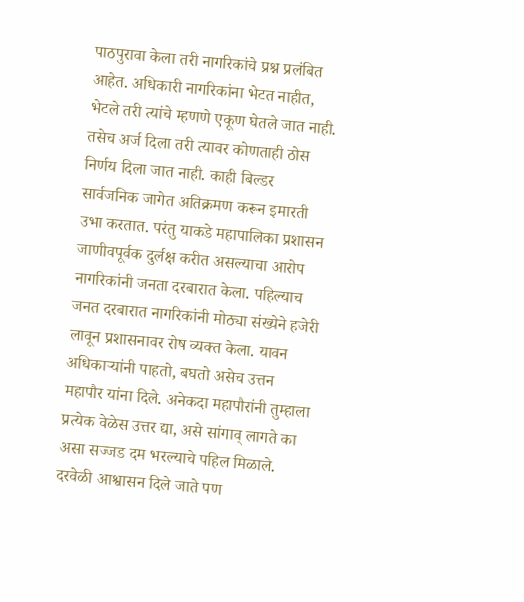पाठपुरावा केला तरी नागरिकांचे प्रश्न प्रलंबित आहेत. अधिकारी नागरिकांना भेटत नाहीत, भेटले तरी त्यांचे म्हणणे एकूण घेतले जात नाही. तसेच अर्ज दिला तरी त्यावर कोणताही ठोस निर्णय दिला जात नाही. काही बिल्डर सार्वजनिक जागेत अतिक्रमण करून इमारती उभा करतात. परंतु याकडे महापालिका प्रशासन जाणीवपूर्वक दुर्लक्ष करीत असल्याचा आरोप नागरिकांनी जनता दरबारात केला. पहिल्याच जनत दरबारात नागरिकांनी मोठ्या संख्येने हजेरी लावून प्रशासनावर रोष व्यक्त केला. यावन अधिकाऱ्यांनी पाहतो, बघतो असेच उत्तन महापौर यांना दिले. अनेकदा महापौरांनी तुम्हाला प्रत्येक वेळेस उत्तर द्या, असे सांगाव् लागते का असा सज्जड दम भरल्याचे पहिल मिळाले. दरवेळी आश्वासन दिले जाते पण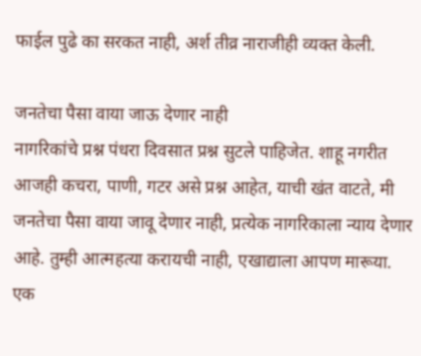फाईल पुढे का सरकत नाही, अर्श तीव्र नाराजीही व्यक्त केली.

जनतेचा पैसा वाया जाऊ देणार नाही
नागरिकांचे प्रश्न पंधरा दिवसात प्रश्न सुटले पाहिजेत. शाहू नगरीत आजही कचरा, पाणी, गटर असे प्रश्न आहेत, याची खंत वाटते, मी जनतेचा पैसा वाया जावू देणार नाही, प्रत्येक नागरिकाला न्याय देणार आहे. तुम्ही आत्महत्या करायची नाही, एखाद्याला आपण मारूया. एक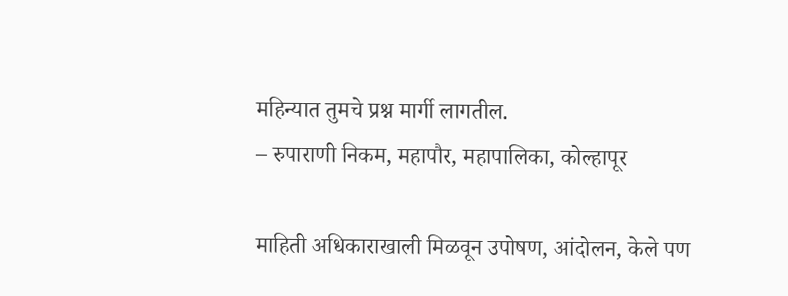महिन्यात तुमचे प्रश्न मार्गी लागतील.
– रुपाराणी निकम, महापौर, महापालिका, कोल्हापूर

माहिती अधिकाराखाली मिळवून उपोषण, आंदोलन, केले पण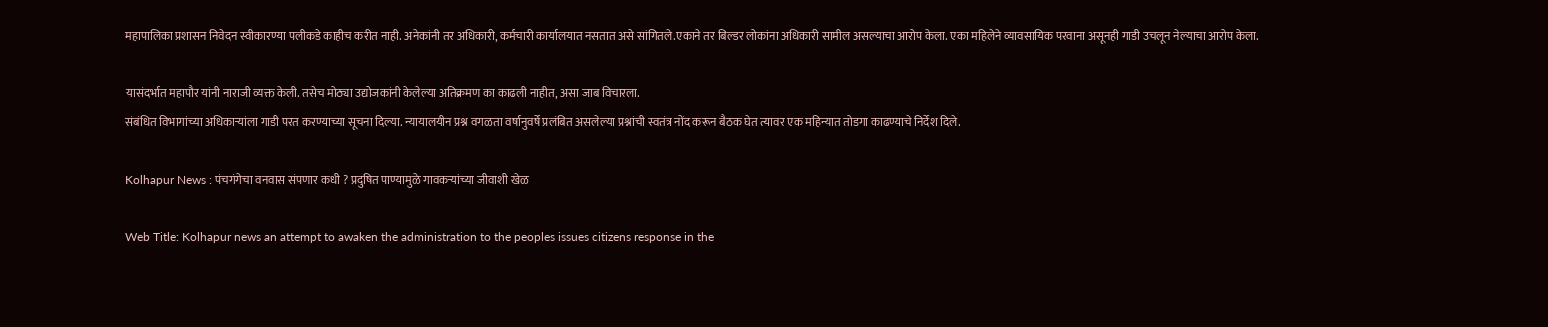महापालिका प्रशासन निवेदन स्वीकारण्या पलीकडे काहीच करीत नाही. अनेकांनी तर अधिकारी, कर्मचारी कार्यालयात नसतात असे सांगितले.एकाने तर बिल्डर लोकांना अधिकारी सामील असल्याचा आरोप केला. एका महिलेने व्यावसायिक परवाना असूनही गाडी उचलून नेल्याचा आरोप केला.

यासंदर्भात महापौर यांनी नाराजी व्यक्त केली. तसेच मोठ्या उद्योजकांनी केलेल्या अतिक्रमण का काढली नाहीत, असा जाब विचारला.
संबंधित विभागांच्या अधिकाऱ्यांला गाडी परत करण्याच्या सूचना दिल्या. न्यायालयीन प्रश्न वगळता वर्षानुवर्षे प्रलंबित असलेल्या प्रश्नांची स्वतंत्र नोंद करून बैठक घेत त्यावर एक महिन्यात तोडगा काढण्याचे निर्देश दिले.

Kolhapur News : पंचगंगेचा वनवास संपणार कधी ? प्रदुषित पाण्यामुळे गावकऱ्यांच्या जीवाशी खेळ

Web Title: Kolhapur news an attempt to awaken the administration to the peoples issues citizens response in the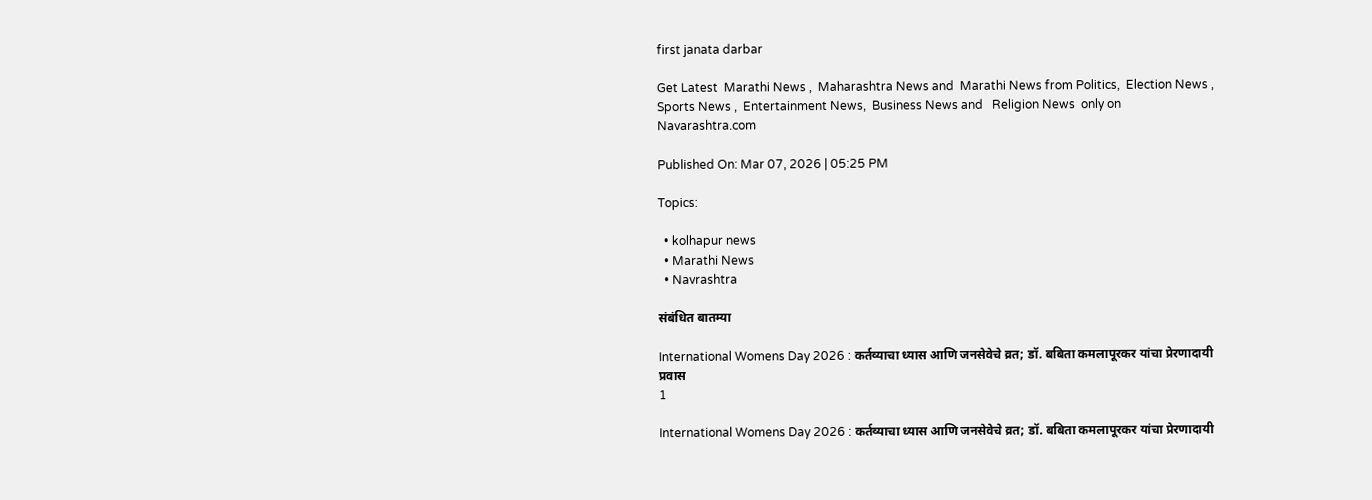first janata darbar

Get Latest  Marathi News ,  Maharashtra News and  Marathi News from Politics,  Election News ,  Sports News ,  Entertainment News,  Business News and   Religion News  only on Navarashtra.com

Published On: Mar 07, 2026 | 05:25 PM

Topics:

  • kolhapur news
  • Marathi News
  • Navrashtra

संबंधित बातम्या

International Womens Day 2026 : कर्तव्याचा ध्यास आणि जनसेवेचे व्रत; डॉ. बबिता कमलापूरकर यांचा प्रेरणादायी प्रवास
1

International Womens Day 2026 : कर्तव्याचा ध्यास आणि जनसेवेचे व्रत; डॉ. बबिता कमलापूरकर यांचा प्रेरणादायी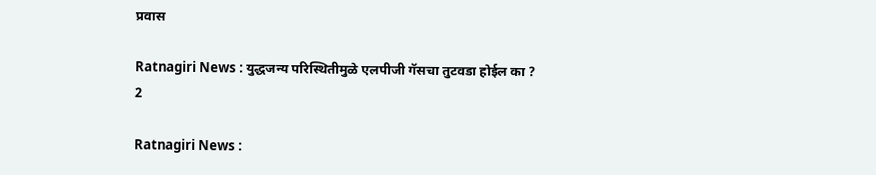प्रवास

Ratnagiri News : युद्धजन्य परिस्थितीमुळे एलपीजी गॅसचा तुटवडा होईल का ?
2

Ratnagiri News :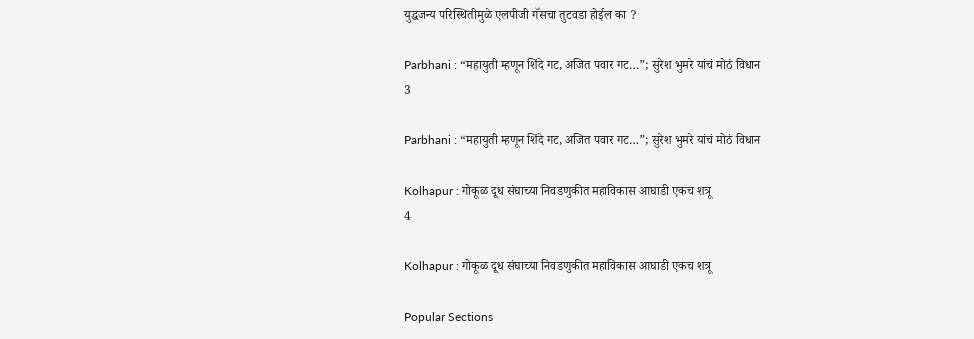युद्धजन्य परिस्थितीमुळे एलपीजी गॅसचा तुटवडा होईल का ?

Parbhani : “महायुती म्हणून शिंदे गट, अजित पवार गट…”; सुरेश भुमरे यांचं मोठं विधान
3

Parbhani : “महायुती म्हणून शिंदे गट, अजित पवार गट…”; सुरेश भुमरे यांचं मोठं विधान

Kolhapur : गोकूळ दूध संघाच्या निवडणुकीत महाविकास आघाडी एकच शत्रू
4

Kolhapur : गोकूळ दूध संघाच्या निवडणुकीत महाविकास आघाडी एकच शत्रू

Popular Sections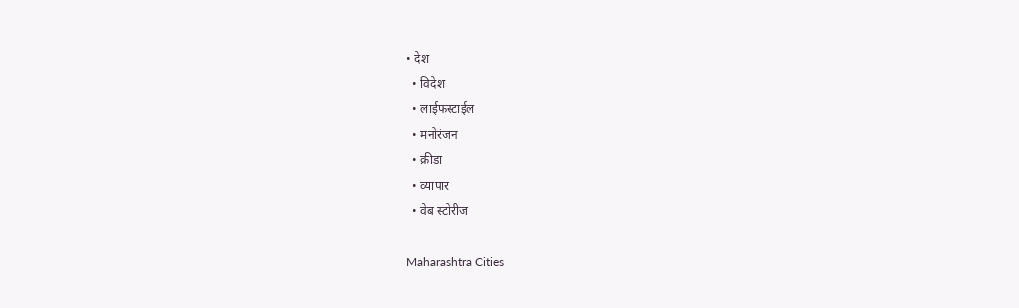• देश
  • विदेश
  • लाईफस्टाईल
  • मनोरंजन
  • क्रीडा
  • व्यापार
  • वेब स्टोरीज

Maharashtra Cities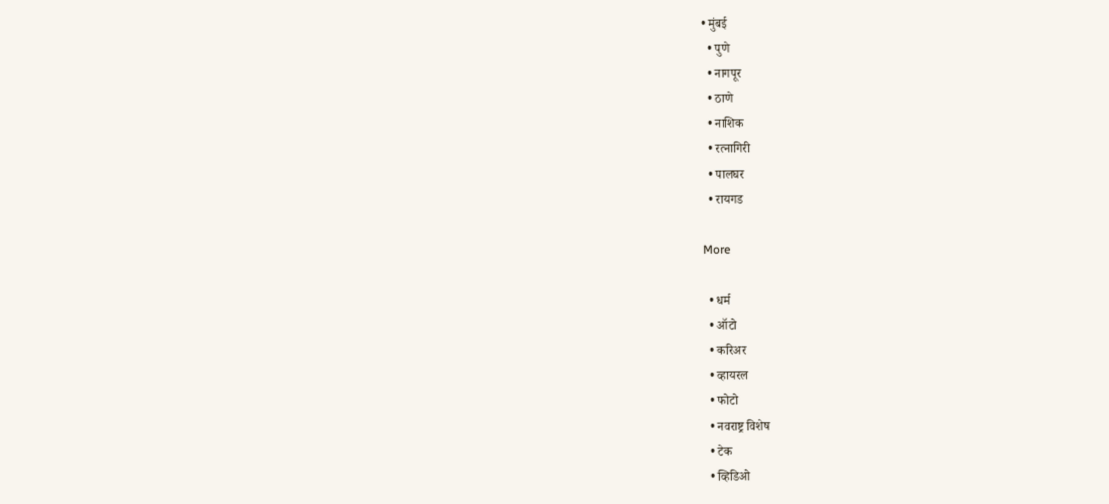• मुंबई
  • पुणे
  • नागपूर
  • ठाणे
  • नाशिक
  • रत्नागिरी
  • पालघर
  • रायगड

More

  • धर्म
  • ऑटो
  • करिअर
  • व्हायरल
  • फोटो
  • नवराष्ट्र विशेष
  • टेक
  • व्हिडिओ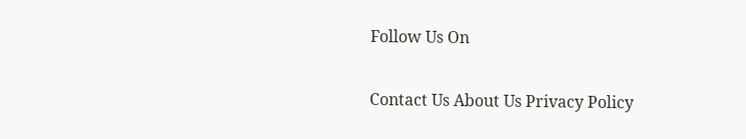Follow Us On

Contact Us About Us Privacy Policy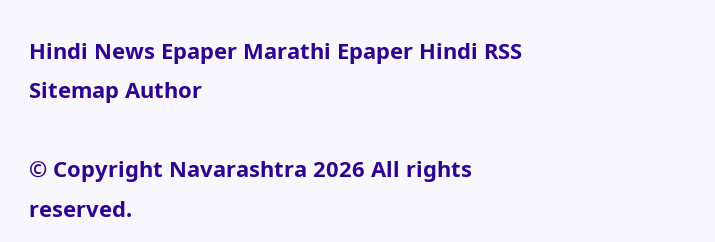Hindi News Epaper Marathi Epaper Hindi RSS Sitemap Author

© Copyright Navarashtra 2026 All rights reserved.